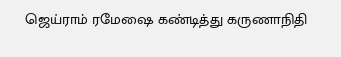ஜெய்ராம் ரமேஷை கண்டித்து கருணாநிதி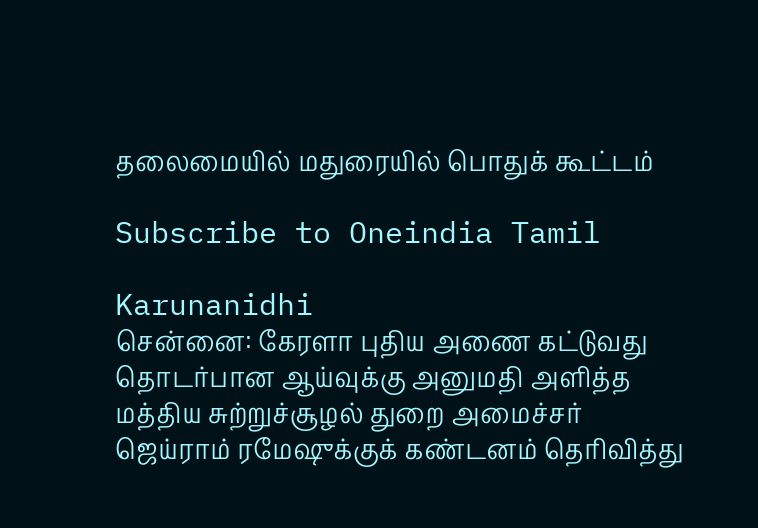தலைமையில் மதுரையில் பொதுக் கூட்டம்

Subscribe to Oneindia Tamil

Karunanidhi
சென்னை: கேரளா புதிய அணை கட்டுவது தொடர்பான ஆய்வுக்கு அனுமதி அளித்த மத்திய சுற்றுச்சூழல் துறை அமைச்சர் ஜெய்ராம் ரமேஷுக்குக் கண்டனம் தெரிவித்து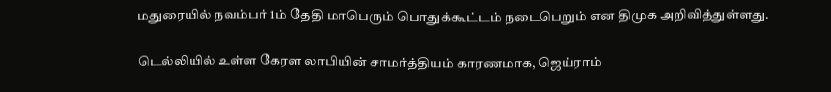மதுரையில் நவம்பர் 1ம் தேதி மாபெரும் பொதுக்கூட்டம் நடைபெறும் என திமுக அறிவித்துள்ளது.

டெல்லியில் உள்ள கேரள லாபியின் சாமர்த்தியம் காரணமாக, ஜெய்ராம்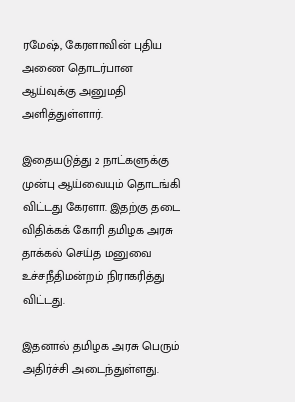ரமேஷ், கேரளாவின் புதிய அணை தொடர்பான ஆய்வுக்கு அனுமதி அளித்துள்ளார்.

இதையடுத்து 2 நாட்களுக்கு முன்பு ஆய்வையும் தொடங்கி விட்டது கேரளா. இதற்கு தடை விதிக்கக் கோரி தமிழக அரசு தாக்கல் செய்த மனுவை உச்சநீதிமன்றம் நிராகரித்து விட்டது.

இதனால் தமிழக அரசு பெரும் அதிர்ச்சி அடைந்துள்ளது.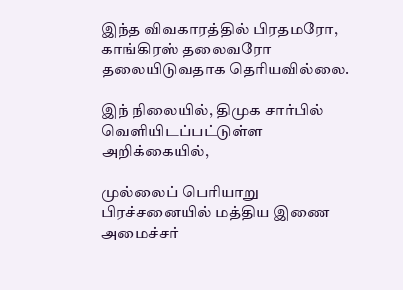இந்த விவகாரத்தில் பிரதமரோ, காங்கிரஸ் தலைவரோ தலையிடுவதாக தெரியவில்லை.

இந் நிலையில், திமுக சார்பில் வெளியிடப்பட்டுள்ள அறிக்கையில்,

முல்லைப் பெரியாறு பிரச்சனையில் மத்திய இணை அமைச்சர்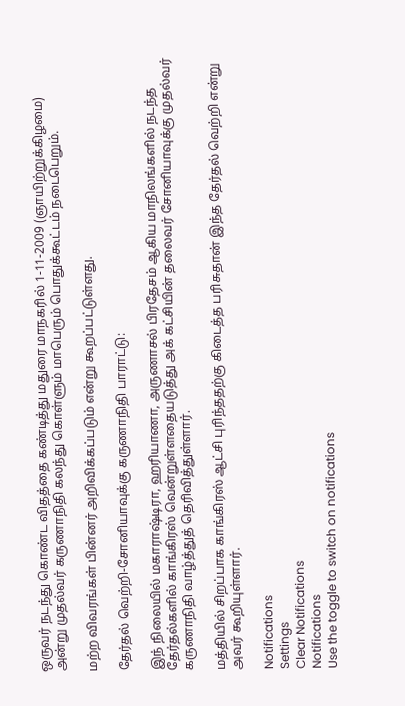ஒருவர் நடந்து கொண்ட விதத்தை கண்டித்து மதுரை மாநகரில் 1-11-2009 (ஞாயிற்றுக்கிழமை) அன்று முதல்வர் கருணாநிதி கலந்து கொள்ளும் மாபெரும் பொதுக்கூட்டம் நடைபெறும்.

மற்ற விவரங்கள் பின்னர் அறிவிக்கப்படும் என்று கூறப்பட்டுள்ளது.

தேர்தல் வெற்றி-சோனியாவுக்கு கருணாநிதி பாராட்டு:

இந் நிலையில் மகாராஷ்டிரா, ஹரியாணா, அருணாசல் பிரதேசம் ஆகிய மாநிலங்களில் நடந்த தேர்தல்களில் காங்கிரஸ் வென்றுள்ளதையடுத்து அக் கட்சியின் தலைவர் சோனியாவுக்கு முதல்வர் கருணாநிதி வாழ்த்துத் தெரிவித்துள்ளார்.

மத்தியில் சிறப்பாக காங்கிரஸ் ஆட்சி புரிந்ததற்கு கிடைத்த பரிசுதான் இந்த தேர்தல் வெற்றி என்று அவர் கூறியுள்ளார்.

Notifications
Settings
Clear Notifications
Notifications
Use the toggle to switch on notifications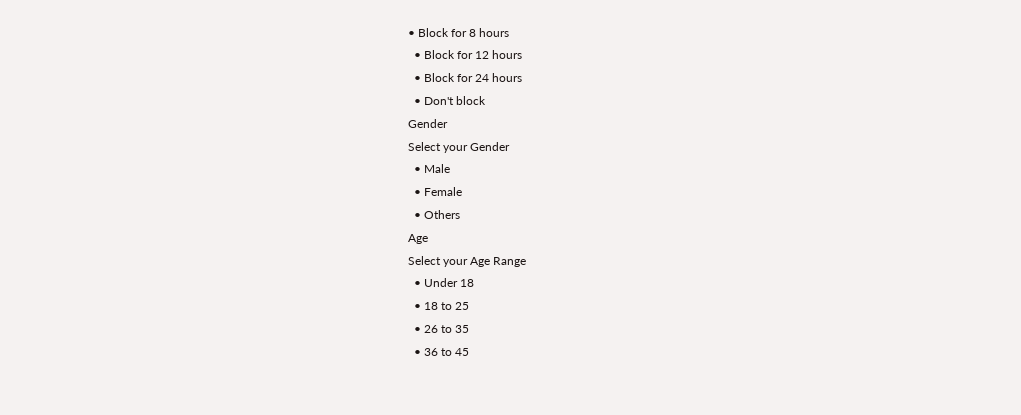• Block for 8 hours
  • Block for 12 hours
  • Block for 24 hours
  • Don't block
Gender
Select your Gender
  • Male
  • Female
  • Others
Age
Select your Age Range
  • Under 18
  • 18 to 25
  • 26 to 35
  • 36 to 45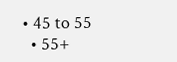• 45 to 55
  • 55+